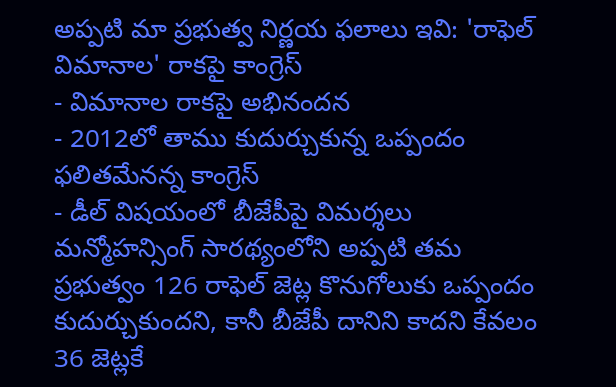అప్పటి మా ప్రభుత్వ నిర్ణయ ఫలాలు ఇవి: 'రాఫెల్ విమానాల' రాకపై కాంగ్రెస్
- విమానాల రాకపై అభినందన
- 2012లో తాము కుదుర్చుకున్న ఒప్పందం ఫలితమేనన్న కాంగ్రెస్
- డీల్ విషయంలో బీజేపీపై విమర్శలు
మన్మోహన్సింగ్ సారథ్యంలోని అప్పటి తమ ప్రభుత్వం 126 రాఫెల్ జెట్ల కొనుగోలుకు ఒప్పందం కుదుర్చుకుందని, కానీ బీజేపీ దానిని కాదని కేవలం 36 జెట్లకే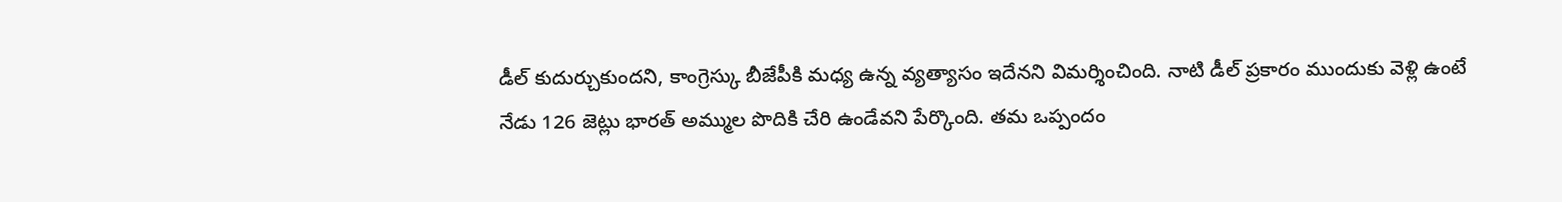డీల్ కుదుర్చుకుందని, కాంగ్రెస్కు బీజేపీకి మధ్య ఉన్న వ్యత్యాసం ఇదేనని విమర్శించింది. నాటి డీల్ ప్రకారం ముందుకు వెళ్లి ఉంటే నేడు 126 జెట్లు భారత్ అమ్ముల పొదికి చేరి ఉండేవని పేర్కొంది. తమ ఒప్పందం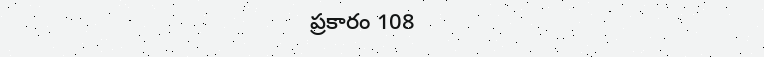ప్రకారం 108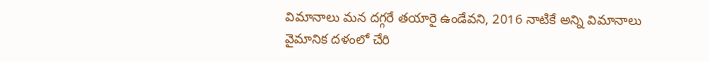విమానాలు మన దగ్గరే తయారై ఉండేవని, 2016 నాటికే అన్ని విమానాలు వైమానిక దళంలో చేరి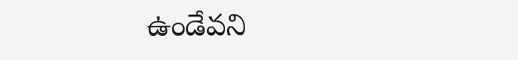ఉండేవని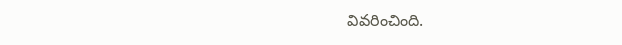వివరించింది.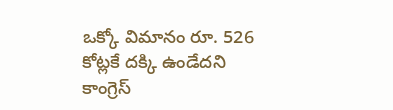ఒక్కో విమానం రూ. 526 కోట్లకే దక్కి ఉండేదని కాంగ్రెస్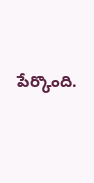పేర్కొంది.